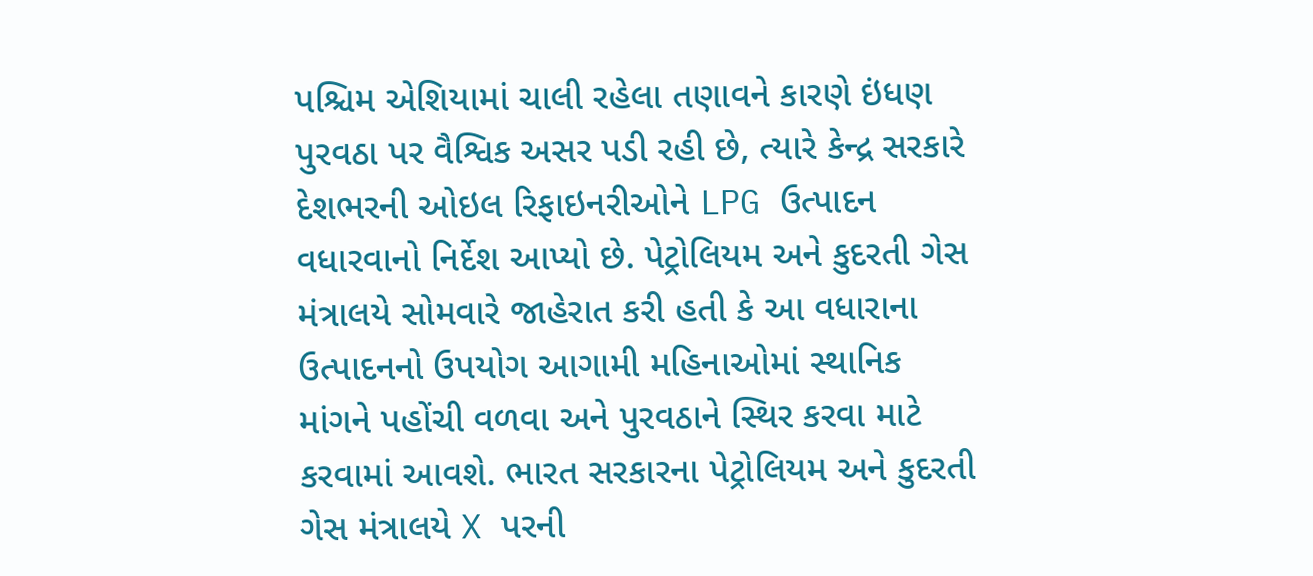પશ્ચિમ એશિયામાં ચાલી રહેલા તણાવને કારણે ઇંધણ પુરવઠા પર વૈશ્વિક અસર પડી રહી છે, ત્યારે કેન્દ્ર સરકારે દેશભરની ઓઇલ રિફાઇનરીઓને LPG ઉત્પાદન વધારવાનો નિર્દેશ આપ્યો છે. પેટ્રોલિયમ અને કુદરતી ગેસ મંત્રાલયે સોમવારે જાહેરાત કરી હતી કે આ વધારાના ઉત્પાદનનો ઉપયોગ આગામી મહિનાઓમાં સ્થાનિક માંગને પહોંચી વળવા અને પુરવઠાને સ્થિર કરવા માટે કરવામાં આવશે. ભારત સરકારના પેટ્રોલિયમ અને કુદરતી ગેસ મંત્રાલયે X પરની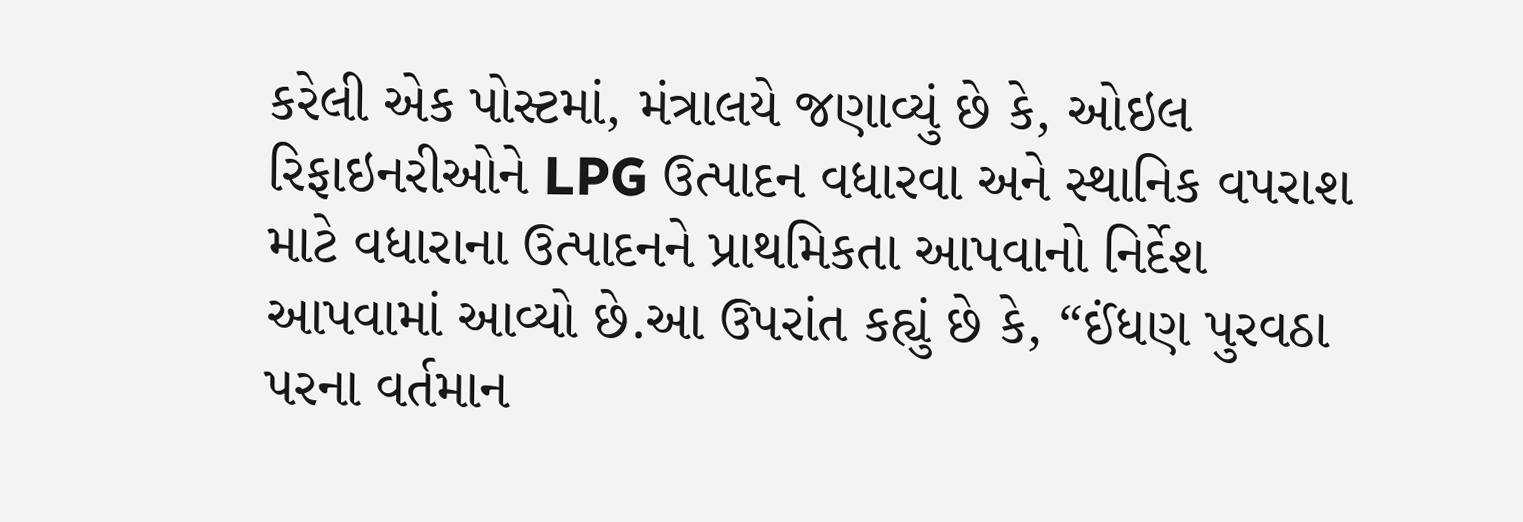કરેલી એક પોસ્ટમાં, મંત્રાલયે જણાવ્યું છે કે, ઓઇલ રિફાઇનરીઓને LPG ઉત્પાદન વધારવા અને સ્થાનિક વપરાશ માટે વધારાના ઉત્પાદનને પ્રાથમિકતા આપવાનો નિર્દેશ આપવામાં આવ્યો છે.આ ઉપરાંત કહ્યું છે કે, “ઈંધણ પુરવઠા પરના વર્તમાન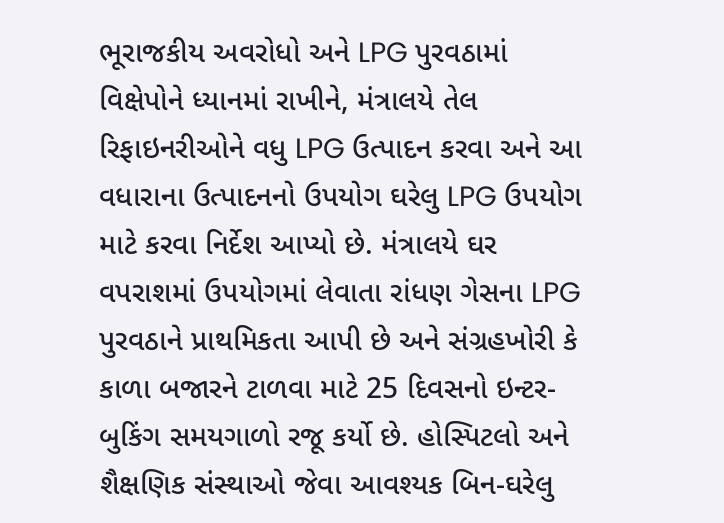ભૂરાજકીય અવરોધો અને LPG પુરવઠામાં વિક્ષેપોને ધ્યાનમાં રાખીને, મંત્રાલયે તેલ રિફાઇનરીઓને વધુ LPG ઉત્પાદન કરવા અને આ વધારાના ઉત્પાદનનો ઉપયોગ ઘરેલુ LPG ઉપયોગ માટે કરવા નિર્દેશ આપ્યો છે. મંત્રાલયે ઘર વપરાશમાં ઉપયોગમાં લેવાતા રાંધણ ગેસના LPG પુરવઠાને પ્રાથમિકતા આપી છે અને સંગ્રહખોરી કે કાળા બજારને ટાળવા માટે 25 દિવસનો ઇન્ટર-બુકિંગ સમયગાળો રજૂ કર્યો છે. હોસ્પિટલો અને શૈક્ષણિક સંસ્થાઓ જેવા આવશ્યક બિન-ઘરેલુ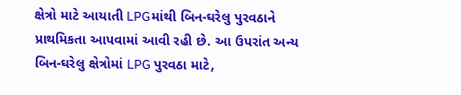ક્ષેત્રો માટે આયાતી LPGમાંથી બિન-ઘરેલુ પુરવઠાને પ્રાથમિકતા આપવામાં આવી રહી છે. આ ઉપરાંત અન્ય બિન-ઘરેલુ ક્ષેત્રોમાં LPG પુરવઠા માટે,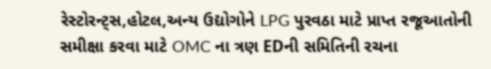રેસ્ટોરન્ટ્સ,હોટલ,અન્ય ઉદ્યોગોને LPG પુરવઠા માટે પ્રાપ્ત રજૂઆતોની સમીક્ષા કરવા માટે OMC ના ત્રણ EDની સમિતિની રચના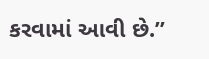કરવામાં આવી છે.”